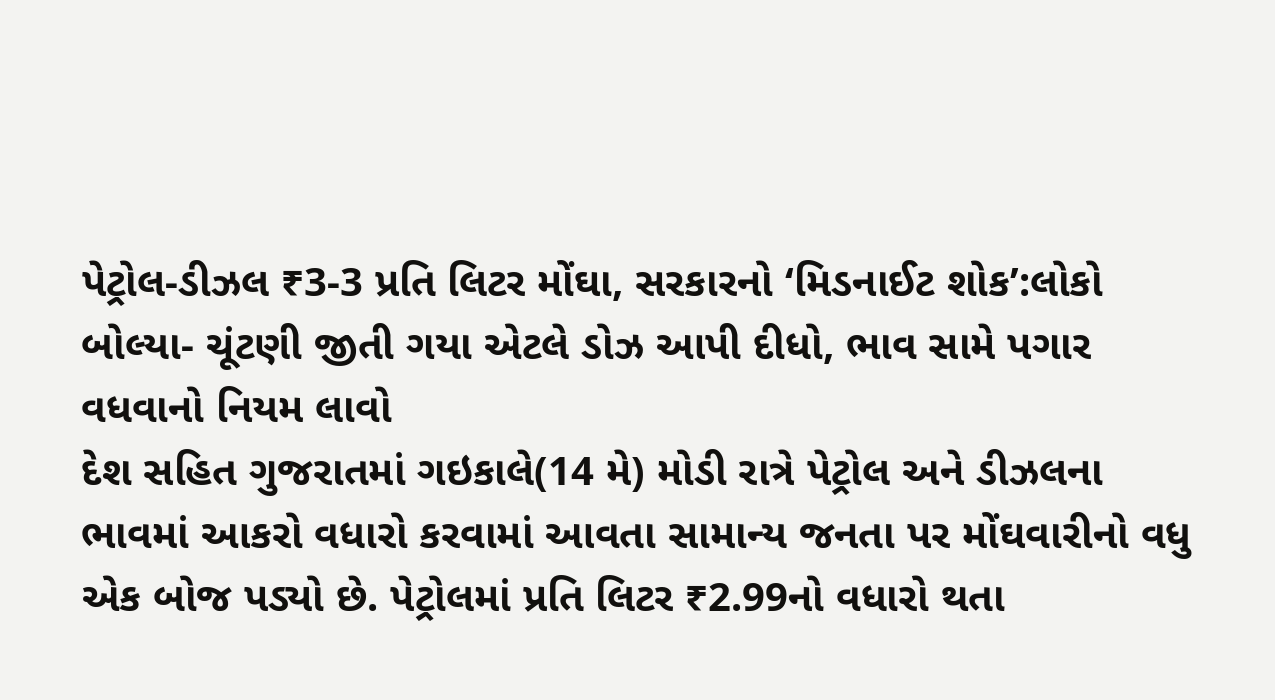પેટ્રોલ-ડીઝલ ₹3-3 પ્રતિ લિટર મોંઘા, સરકારનો ‘મિડનાઈટ શોક’:લોકો બોલ્યા- ચૂંટણી જીતી ગયા એટલે ડોઝ આપી દીધો, ભાવ સામે પગાર વધવાનો નિયમ લાવો
દેશ સહિત ગુજરાતમાં ગઇકાલે(14 મે) મોડી રાત્રે પેટ્રોલ અને ડીઝલના ભાવમાં આકરો વધારો કરવામાં આવતા સામાન્ય જનતા પર મોંઘવારીનો વધુ એક બોજ પડ્યો છે. પેટ્રોલમાં પ્રતિ લિટર ₹2.99નો વધારો થતા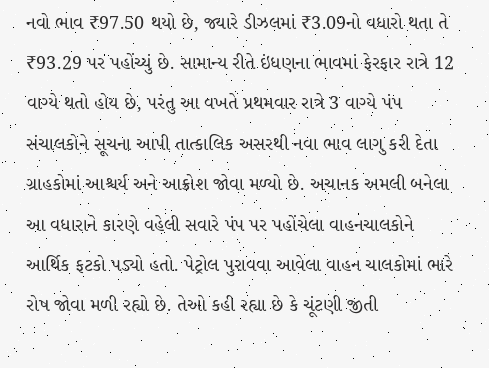નવો ભાવ ₹97.50 થયો છે, જ્યારે ડીઝલમાં ₹3.09નો વધારો થતા તે ₹93.29 પર પહોંચ્યું છે. સામાન્ય રીતે ઇંધણના ભાવમાં ફેરફાર રાત્રે 12 વાગ્યે થતો હોય છે, પરંતુ આ વખતે પ્રથમવાર રાત્રે 3 વાગ્યે પંપ સંચાલકોને સૂચના આપી તાત્કાલિક અસરથી નવા ભાવ લાગુ કરી દેતા ગ્રાહકોમાં આશ્ચર્ય અને આક્રોશ જોવા મળ્યો છે. અચાનક અમલી બનેલા આ વધારાને કારણે વહેલી સવારે પંપ પર પહોંચેલા વાહનચાલકોને આર્થિક ફટકો પડ્યો હતો. પેટ્રોલ પુરાવવા આવેલા વાહન ચાલકોમાં ભારે રોષ જોવા મળી રહ્યો છે. તેઓ કહી રહ્યા છે કે ચૂંટણી જીતી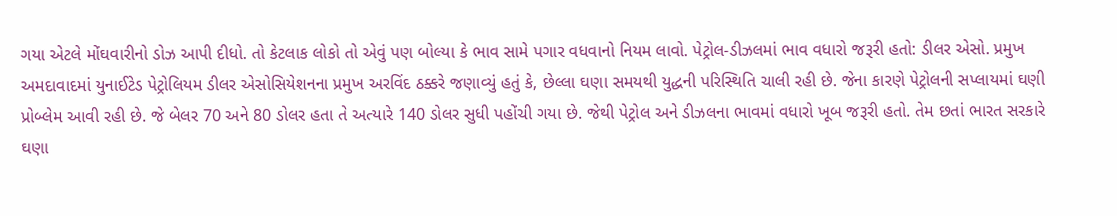ગયા એટલે મોંઘવારીનો ડોઝ આપી દીધો. તો કેટલાક લોકો તો એવું પણ બોલ્યા કે ભાવ સામે પગાર વધવાનો નિયમ લાવો. પેટ્રોલ-ડીઝલમાં ભાવ વધારો જરૂરી હતો: ડીલર એસો. પ્રમુખ
અમદાવાદમાં યુનાઈટેડ પેટ્રોલિયમ ડીલર એસોસિયેશનના પ્રમુખ અરવિંદ ઠક્કરે જણાવ્યું હતું કે, છેલ્લા ઘણા સમયથી યુદ્ધની પરિસ્થિતિ ચાલી રહી છે. જેના કારણે પેટ્રોલની સપ્લાયમાં ઘણી પ્રોબ્લેમ આવી રહી છે. જે બેલર 70 અને 80 ડોલર હતા તે અત્યારે 140 ડોલર સુધી પહોંચી ગયા છે. જેથી પેટ્રોલ અને ડીઝલના ભાવમાં વધારો ખૂબ જરૂરી હતો. તેમ છતાં ભારત સરકારે ઘણા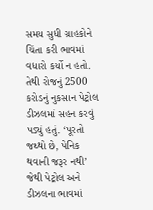સમય સુધી ગ્રાહકોને ચિંતા કરી ભાવમાં વધારો કર્યો ન હતો. તેથી રોજનું 2500 કરોડનું નુકસાન પેટ્રોલ ડીઝલમાં સહન કરવું પડ્યું હતું. ‘પૂરતો જથ્થો છે, પેનિક થવાની જરૂર નથી’
જેથી પેટ્રોલ અને ડીઝલના ભાવમાં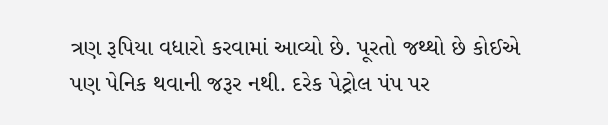ત્રણ રૂપિયા વધારો કરવામાં આવ્યો છે. પૂરતો જથ્થો છે કોઈએ પણ પેનિક થવાની જરૂર નથી. દરેક પેટ્રોલ પંપ પર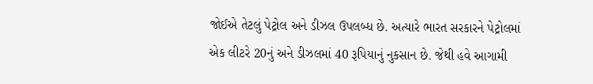જોઈએ તેટલું પેટ્રોલ અને ડીઝલ ઉપલબ્ધ છે. અત્યારે ભારત સરકારને પેટ્રોલમાં એક લીટરે 20નું અને ડીઝલમાં 40 રૂપિયાનું નુકસાન છે. જેથી હવે આગામી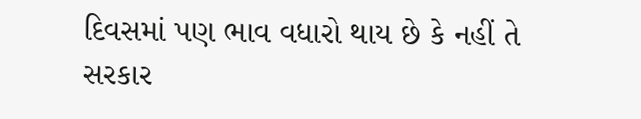દિવસમાં પણ ભાવ વધારો થાય છે કે નહીં તે સરકાર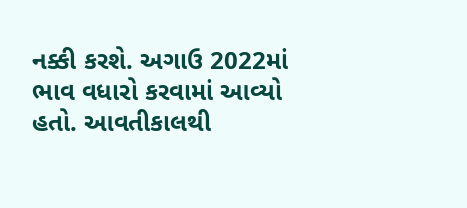નક્કી કરશે. અગાઉ 2022માં ભાવ વધારો કરવામાં આવ્યો હતો. આવતીકાલથી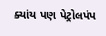ક્યાંય પણ પેટ્રોલપંપ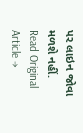પર લાઇન જોવા મળશે નહીં.
Read Original Article →